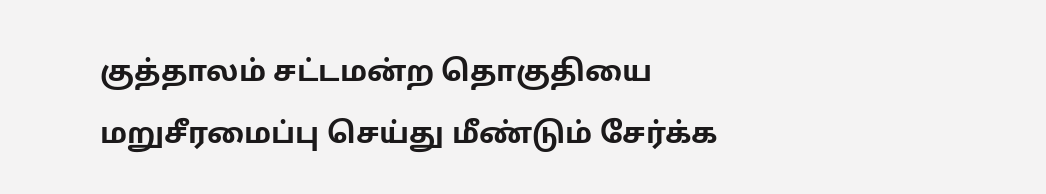குத்தாலம் சட்டமன்ற தொகுதியை மறுசீரமைப்பு செய்து மீண்டும் சேர்க்க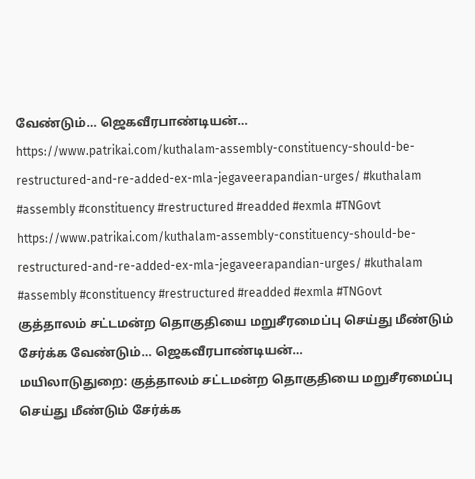வேண்டும்… ஜெகவீரபாண்டியன்…
https://www.patrikai.com/kuthalam-assembly-constituency-should-be-restructured-and-re-added-ex-mla-jegaveerapandian-urges/ #kuthalam #assembly #constituency #restructured #readded #exmla #TNGovt
https://www.patrikai.com/kuthalam-assembly-constituency-should-be-restructured-and-re-added-ex-mla-jegaveerapandian-urges/ #kuthalam #assembly #constituency #restructured #readded #exmla #TNGovt
குத்தாலம் சட்டமன்ற தொகுதியை மறுசீரமைப்பு செய்து மீண்டும் சேர்க்க வேண்டும்… ஜெகவீரபாண்டியன்…
மயிலாடுதுறை: குத்தாலம் சட்டமன்ற தொகுதியை மறுசீரமைப்பு செய்து மீண்டும் சேர்க்க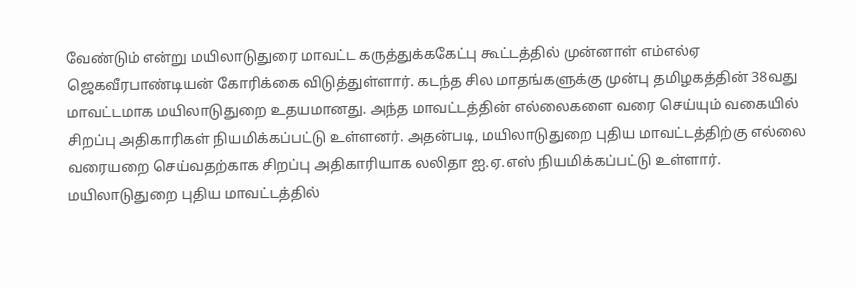வேண்டும் என்று மயிலாடுதுரை மாவட்ட கருத்துக்ககேட்பு கூட்டத்தில் முன்னாள் எம்எல்ஏ ஜெகவீரபாண்டியன் கோரிக்கை விடுத்துள்ளார். கடந்த சில மாதங்களுக்கு முன்பு தமிழகத்தின் 38வது மாவட்டமாக மயிலாடுதுறை உதயமானது. அந்த மாவட்டத்தின் எல்லைகளை வரை செய்யும் வகையில் சிறப்பு அதிகாரிகள் நியமிக்கப்பட்டு உள்ளனர். அதன்படி, மயிலாடுதுறை புதிய மாவட்டத்திற்கு எல்லை வரையறை செய்வதற்காக சிறப்பு அதிகாரியாக லலிதா ஐ.ஏ.எஸ் நியமிக்கப்பட்டு உள்ளார். மயிலாடுதுறை புதிய மாவட்டத்தில்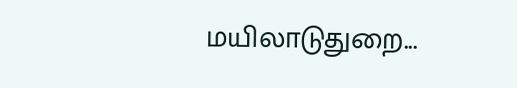மயிலாடுதுறை...